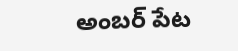అంబర్ పేట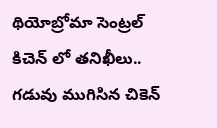థియోబ్రోమా సెంట్రల్ కిచెన్ లో తనిఖీలు.. గడువు ముగిసిన చికెన్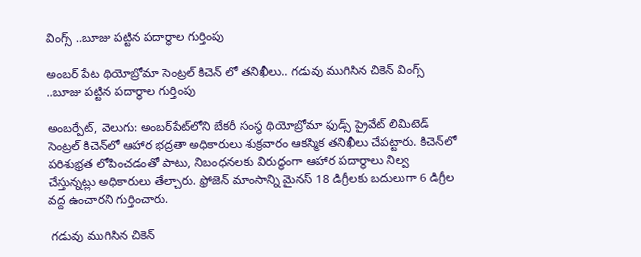వింగ్స్ ..బూజు పట్టిన పదార్థాల గుర్తింపు

అంబర్ పేట థియోబ్రోమా సెంట్రల్ కిచెన్ లో తనిఖీలు.. గడువు ముగిసిన చికెన్ వింగ్స్ ..బూజు పట్టిన పదార్థాల గుర్తింపు

అంబర్పేట్, వెలుగు: అంబర్‌‌‌‌పేట్‌‌‌‌లోని బేకరీ సంస్థ థియోబ్రోమా ఫుడ్స్ ప్రైవేట్ లిమిటెడ్ సెంట్రల్ కిచెన్‌‌‌‌లో ఆహార భద్రతా అధికారులు శుక్రవారం ఆకస్మిక తనిఖీలు చేపట్టారు. కిచెన్‌‌‌‌లో పరిశుభ్రత లోపించడంతో పాటు, నిబంధనలకు విరుద్ధంగా ఆహార పదార్థాలు నిల్వ చేస్తున్నట్లు అధికారులు తేల్చారు. ఫ్రోజెన్ మాంసాన్ని మైనస్ 18 డిగ్రీలకు బదులుగా 6 డిగ్రీల వద్ద ఉంచారని గుర్తించారు.

 గడువు ముగిసిన చికెన్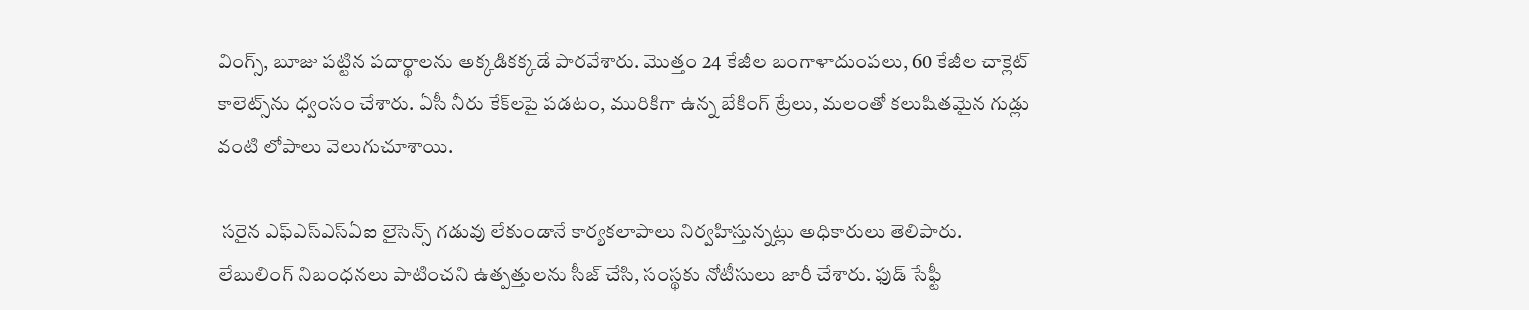వింగ్స్, బూజు పట్టిన పదార్థాలను అక్కడికక్కడే పారవేశారు. మొత్తం 24 కేజీల బంగాళాదుంపలు, 60 కేజీల చాక్లెట్ కాలెట్స్‌‌‌‌ను ధ్వంసం చేశారు. ఏసీ నీరు కేక్‌‌‌‌లపై పడటం, మురికిగా ఉన్న బేకింగ్ ట్రేలు, మలంతో కలుషితమైన గుడ్లు వంటి లోపాలు వెలుగుచూశాయి.

 సరైన ఎఫ్‌‌‌‌ఎస్‌‌‌‌ఎస్‌‌‌‌ఏఐ లైసెన్స్ గడువు లేకుండానే కార్యకలాపాలు నిర్వహిస్తున్నట్లు అధికారులు తెలిపారు. లేబులింగ్ నిబంధనలు పాటించని ఉత్పత్తులను సీజ్ చేసి, సంస్థకు నోటీసులు జారీ చేశారు. ఫుడ్ సేఫ్టీ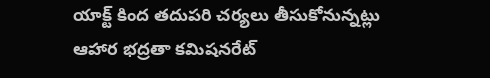యాక్ట్ కింద తదుపరి చర్యలు తీసుకోనున్నట్లు ఆహార భద్రతా కమిషనరేట్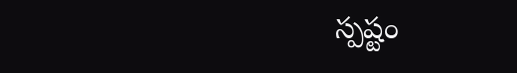స్పష్టం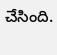చేసింది.